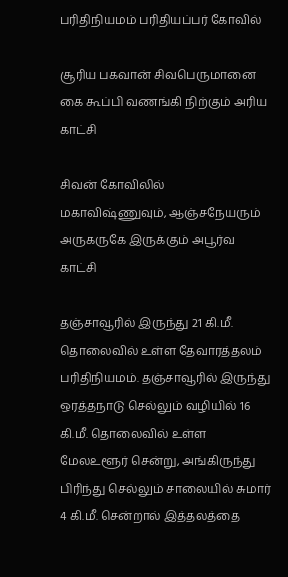பரிதிநியமம் பரிதியப்பர் கோவில்

சூரிய பகவான் சிவபெருமானை கை கூப்பி வணங்கி நிற்கும் அரிய காட்சி

சிவன் கோவிலில் மகாவிஷ்ணுவும், ஆஞ்சநேயரும் அருகருகே இருக்கும் அபூர்வ காட்சி

தஞ்சாவூரில் இருந்து 21 கி.மீ. தொலைவில் உள்ள தேவாரத்தலம் பரிதிநியமம். தஞ்சாவூரில் இருந்து ஒரத்தநாடு செல்லும் வழியில் 16 கி.மீ. தொலைவில் உள்ள மேலஉளூர் சென்று, அங்கிருந்து பிரிந்து செல்லும் சாலையில் சுமார் 4 கி.மீ. சென்றால் இத்தலத்தை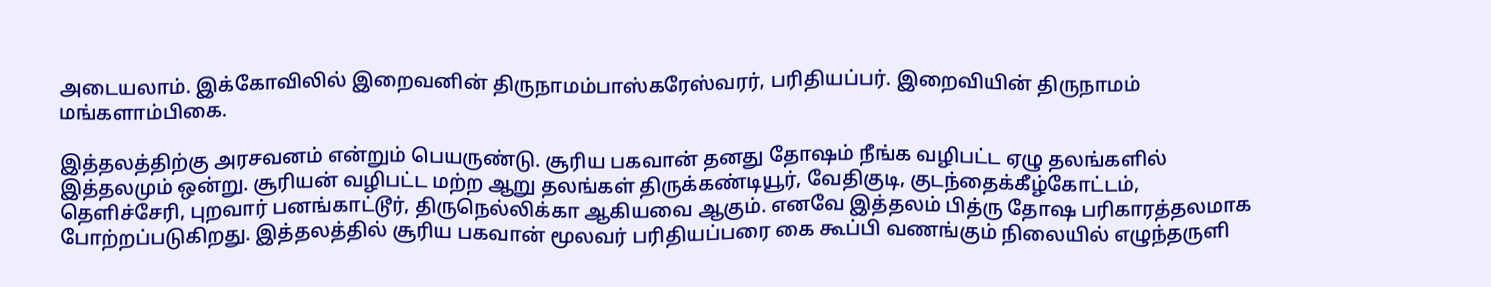அடையலாம். இக்கோவிலில் இறைவனின் திருநாமம்பாஸ்கரேஸ்வரர், பரிதியப்பர். இறைவியின் திருநாமம் மங்களாம்பிகை.

இத்தலத்திற்கு அரசவனம் என்றும் பெயருண்டு. சூரிய பகவான் தனது தோஷம் நீங்க வழிபட்ட ஏழு தலங்களில் இத்தலமும் ஒன்று. சூரியன் வழிபட்ட மற்ற ஆறு தலங்கள் திருக்கண்டியூர், வேதிகுடி, குடந்தைக்கீழ்கோட்டம், தெளிச்சேரி, புறவார் பனங்காட்டூர், திருநெல்லிக்கா ஆகியவை ஆகும். எனவே இத்தலம் பித்ரு தோஷ பரிகாரத்தலமாக போற்றப்படுகிறது. இத்தலத்தில் சூரிய பகவான் மூலவர் பரிதியப்பரை கை கூப்பி வணங்கும் நிலையில் எழுந்தருளி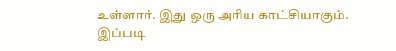உள்ளார். இது ஒரு அரிய காட்சியாகும். இப்படி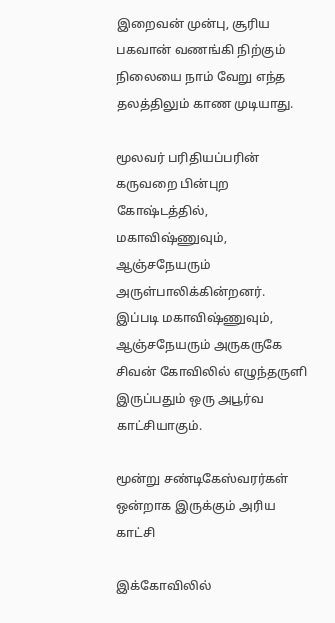இறைவன் முன்பு, சூரிய பகவான் வணங்கி நிற்கும் நிலையை நாம் வேறு எந்த தலத்திலும் காண முடியாது.

மூலவர் பரிதியப்பரின் கருவறை பின்புற கோஷ்டத்தில், மகாவிஷ்ணுவும், ஆஞ்சநேயரும் அருள்பாலிக்கின்றனர். இப்படி மகாவிஷ்ணுவும், ஆஞ்சநேயரும் அருகருகே சிவன் கோவிலில் எழுந்தருளி இருப்பதும் ஒரு அபூர்வ காட்சியாகும்.

மூன்று சண்டிகேஸ்வரர்கள் ஒன்றாக இருக்கும் அரிய காட்சி

இக்கோவிலில்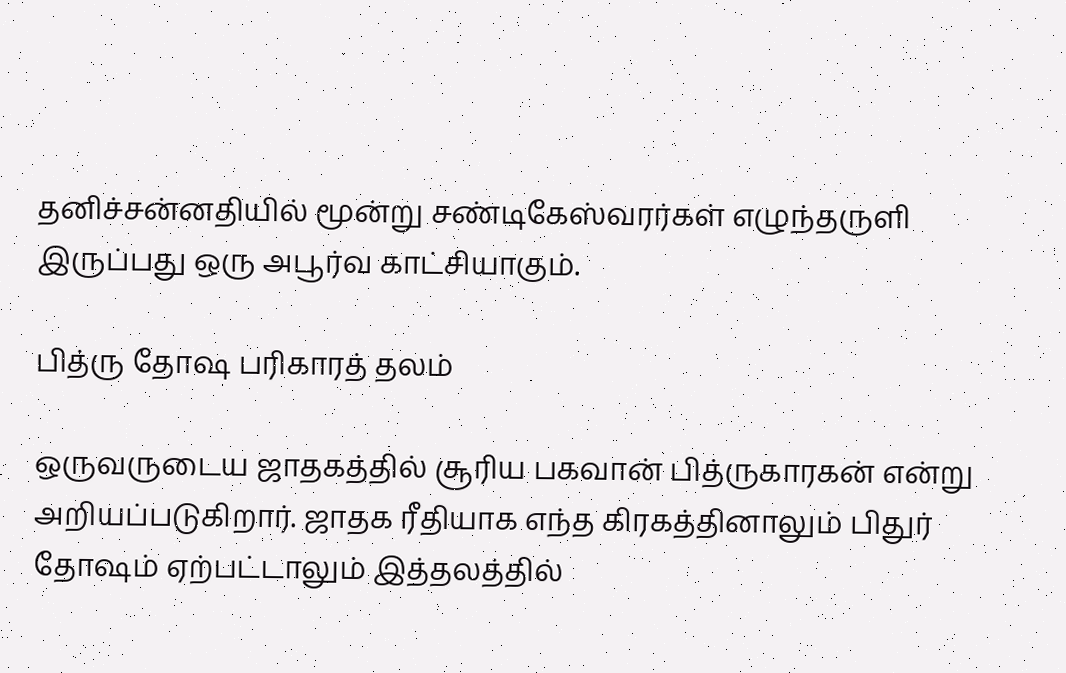தனிச்சன்னதியில் மூன்று சண்டிகேஸ்வரர்கள் எழுந்தருளி இருப்பது ஒரு அபூர்வ காட்சியாகும்.

பித்ரு தோஷ பரிகாரத் தலம்

ஒருவருடைய ஜாதகத்தில் சூரிய பகவான் பித்ருகாரகன் என்று அறியப்படுகிறார். ஜாதக ரீதியாக எந்த கிரகத்தினாலும் பிதுர் தோஷம் ஏற்பட்டாலும் இத்தலத்தில்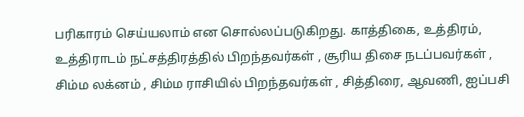பரிகாரம் செய்யலாம் என சொல்லப்படுகிறது. காத்திகை, உத்திரம், உத்திராடம் நட்சத்திரத்தில் பிறந்தவர்கள் , சூரிய திசை நடப்பவர்கள் , சிம்ம லக்னம் , சிம்ம ராசியில் பிறந்தவர்கள் , சித்திரை, ஆவணி, ஐப்பசி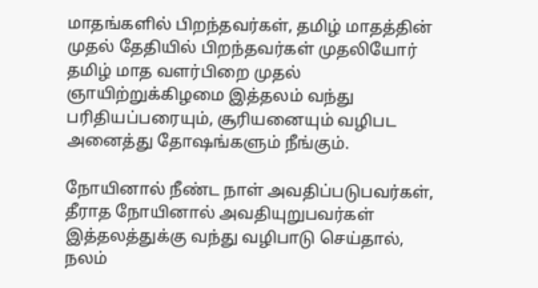மாதங்களில் பிறந்தவர்கள், தமிழ் மாதத்தின் முதல் தேதியில் பிறந்தவர்கள் முதலியோர் தமிழ் மாத வளர்பிறை முதல் ஞாயிற்றுக்கிழமை இத்தலம் வந்து பரிதியப்பரையும், சூரியனையும் வழிபட அனைத்து தோஷங்களும் நீங்கும்.

நோயினால் நீண்ட நாள் அவதிப்படுபவர்கள், தீராத நோயினால் அவதியுறுபவர்கள் இத்தலத்துக்கு வந்து வழிபாடு செய்தால், நலம்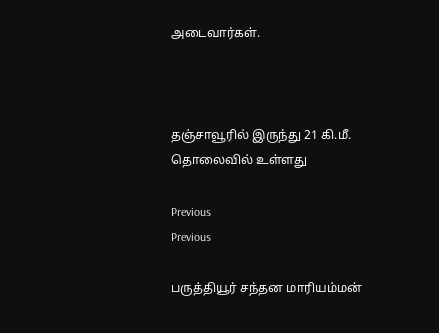அடைவார்கள்.



தஞ்சாவூரில் இருந்து 21 கி.மீ. தொலைவில் உள்ளது

Previous
Previous

பருத்தியூர் சந்தன மாரியம்மன்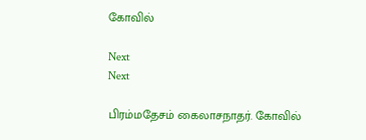கோவில்

Next
Next

பிரம்மதேசம் கைலாசநாதர். கோவில்